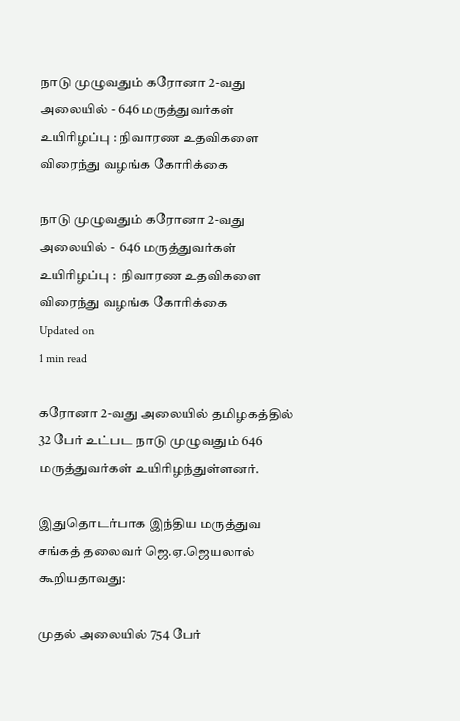நாடு முழுவதும் கரோனா 2-வது அலையில் - 646 மருத்துவர்கள் உயிரிழப்பு : நிவாரண உதவிகளை விரைந்து வழங்க கோரிக்கை

நாடு முழுவதும் கரோனா 2-வது அலையில் -  646 மருத்துவர்கள் உயிரிழப்பு :  நிவாரண உதவிகளை விரைந்து வழங்க கோரிக்கை
Updated on
1 min read

கரோனா 2-வது அலையில் தமிழகத்தில் 32 பேர் உட்பட நாடு முழுவதும் 646 மருத்துவர்கள் உயிரிழந்துள்ளனர்.

இதுதொடர்பாக இந்திய மருத்துவ சங்கத் தலைவர் ஜெ.ஏ.ஜெயலால் கூறியதாவது:

முதல் அலையில் 754 பேர்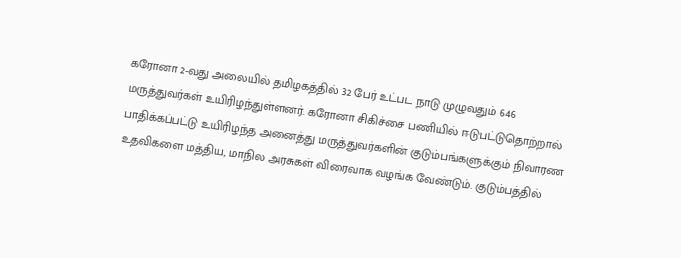கரோனா 2-வது அலையில் தமிழகத்தில் 32 பேர் உட்பட நாடு முழுவதும் 646 மருத்துவர்கள் உயிரிழந்துள்ளனர். கரோனா சிகிச்சை பணியில் ஈடுபட்டுதொற்றால் பாதிக்கப்பட்டு உயிரிழந்த அனைத்து மருத்துவர்களின் குடும்பங்களுக்கும் நிவாரண உதவிகளை மத்திய, மாநில அரசுகள் விரைவாக வழங்க வேண்டும். குடும்பத்தில்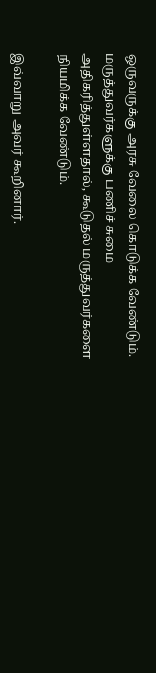ஒருவருக்கு அரசு வேலை கொடுக்க வேண்டும். மருத்துவர்களுக்கு பணிச் சுமை அதிகரித்துள்ளதால், கூடுதல் மருத்துவர்களை நியமிக்க வேண்டும்.

இவ்வாறு அவர் கூறினார்.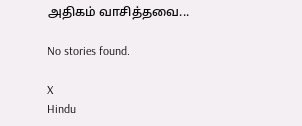அதிகம் வாசித்தவை...

No stories found.

X
Hindu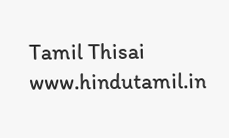Tamil Thisai
www.hindutamil.in